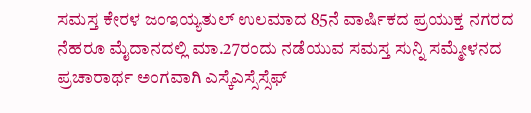ಸಮಸ್ತ ಕೇರಳ ಜಂಇಯ್ಯತುಲ್ ಉಲಮಾದ 85ನೆ ವಾರ್ಷಿಕದ ಪ್ರಯುಕ್ತ ನಗರದ ನೆಹರೂ ಮೈದಾನದಲ್ಲಿ ಮಾ.27ರಂದು ನಡೆಯುವ ಸಮಸ್ತ ಸುನ್ನಿ ಸಮ್ಮೇಳನದ ಪ್ರಚಾರಾರ್ಥ ಅಂಗವಾಗಿ ಎಸ್ಕೆಎಸ್ಸೆಸ್ಸೆಫ್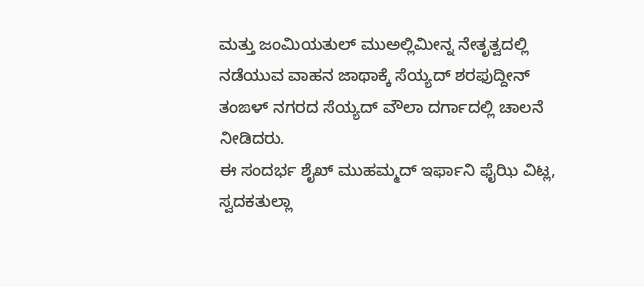ಮತ್ತು ಜಂಮಿಯತುಲ್ ಮುಅಲ್ಲಿಮೀನ್ನ ನೇತೃತ್ವದಲ್ಲಿ ನಡೆಯುವ ವಾಹನ ಜಾಥಾಕ್ಕೆ ಸೆಯ್ಯದ್ ಶರಫುದ್ದೀನ್ ತಂಙಳ್ ನಗರದ ಸೆಯ್ಯದ್ ವೌಲಾ ದರ್ಗಾದಲ್ಲಿ ಚಾಲನೆ ನೀಡಿದರು.
ಈ ಸಂದರ್ಭ ಶೈಖ್ ಮುಹಮ್ಮದ್ ಇರ್ಫಾನಿ ಫೈಝಿ ವಿಟ್ಲ, ಸ್ವದಕತುಲ್ಲಾ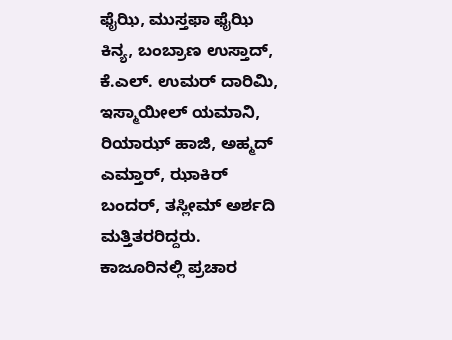ಫೈಝಿ, ಮುಸ್ತಫಾ ಫೈಝಿ ಕಿನ್ಯ, ಬಂಬ್ರಾಣ ಉಸ್ತಾದ್, ಕೆ.ಎಲ್. ಉಮರ್ ದಾರಿಮಿ, ಇಸ್ಮಾಯೀಲ್ ಯಮಾನಿ, ರಿಯಾಝ್ ಹಾಜಿ, ಅಹ್ಮದ್ ಎಮ್ತಾರ್, ಝಾಕಿರ್ ಬಂದರ್, ತಸ್ಲೀಮ್ ಅರ್ಶದಿ ಮತ್ತಿತರರಿದ್ದರು.
ಕಾಜೂರಿನಲ್ಲಿ ಪ್ರಚಾರ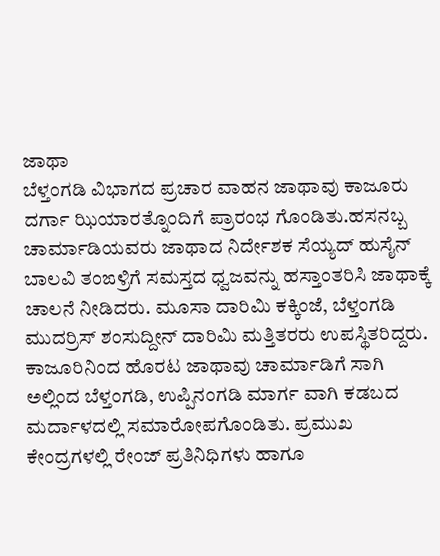ಜಾಥಾ
ಬೆಳ್ತಂಗಡಿ ವಿಭಾಗದ ಪ್ರಚಾರ ವಾಹನ ಜಾಥಾವು ಕಾಜೂರು ದರ್ಗಾ ಝಿಯಾರತ್ನೊಂದಿಗೆ ಪ್ರಾರಂಭ ಗೊಂಡಿತು.ಹಸನಬ್ಬ ಚಾರ್ಮಾಡಿಯವರು ಜಾಥಾದ ನಿರ್ದೇಶಕ ಸೆಯ್ಯದ್ ಹುಸೈನ್ ಬಾಲವಿ ತಂಙಳ್ರಿಗೆ ಸಮಸ್ತದ ಧ್ವಜವನ್ನು ಹಸ್ತಾಂತರಿಸಿ ಜಾಥಾಕ್ಕೆ ಚಾಲನೆ ನೀಡಿದರು. ಮೂಸಾ ದಾರಿಮಿ ಕಕ್ಕಿಂಜೆ, ಬೆಳ್ತಂಗಡಿ ಮುದರ್ರಿಸ್ ಶಂಸುದ್ದೀನ್ ದಾರಿಮಿ ಮತ್ತಿತರರು ಉಪಸ್ಥಿತರಿದ್ದರು.
ಕಾಜೂರಿನಿಂದ ಹೊರಟ ಜಾಥಾವು ಚಾರ್ಮಾಡಿಗೆ ಸಾಗಿ ಅಲ್ಲಿಂದ ಬೆಳ್ತಂಗಡಿ, ಉಪ್ಪಿನಂಗಡಿ ಮಾರ್ಗ ವಾಗಿ ಕಡಬದ ಮರ್ದಾಳದಲ್ಲಿ ಸಮಾರೋಪಗೊಂಡಿತು. ಪ್ರಮುಖ ಕೇಂದ್ರಗಳಲ್ಲಿ ರೇಂಜ್ ಪ್ರತಿನಿಧಿಗಳು ಹಾಗೂ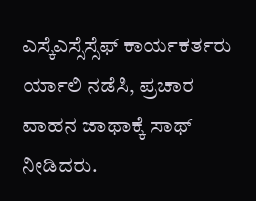ಎಸ್ಕೆಎಸ್ಸೆಸ್ಸೆಫ್ ಕಾರ್ಯಕರ್ತರು ರ್ಯಾಲಿ ನಡೆಸಿ, ಪ್ರಚಾರ ವಾಹನ ಜಾಥಾಕ್ಕೆ ಸಾಥ್ ನೀಡಿದರು.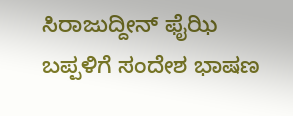ಸಿರಾಜುದ್ದೀನ್ ಫೈಝಿ ಬಪ್ಪಳಿಗೆ ಸಂದೇಶ ಭಾಷಣ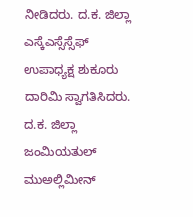ನೀಡಿದರು. ದ.ಕ. ಜಿಲ್ಲಾ ಎಸ್ಕೆಎಸ್ಸೆಸ್ಸೆಫ್ ಉಪಾಧ್ಯಕ್ಷ ಶುಕೂರು ದಾರಿಮಿ ಸ್ವಾಗತಿಸಿದರು. ದ.ಕ. ಜಿಲ್ಲಾ ಜಂಮಿಯತುಲ್ ಮುಅಲ್ಲಿಮೀನ್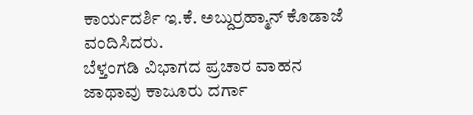ಕಾರ್ಯದರ್ಶಿ ಇ.ಕೆ. ಅಬ್ದುರ್ರಹ್ಮಾನ್ ಕೊಡಾಜೆ ವಂದಿಸಿದರು.
ಬೆಳ್ತಂಗಡಿ ವಿಭಾಗದ ಪ್ರಚಾರ ವಾಹನ ಜಾಥಾವು ಕಾಜೂರು ದರ್ಗಾ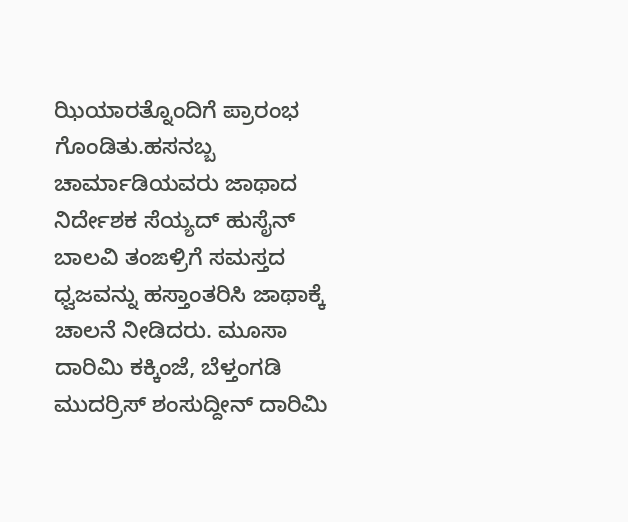ಝಿಯಾರತ್ನೊಂದಿಗೆ ಪ್ರಾರಂಭ ಗೊಂಡಿತು.ಹಸನಬ್ಬ ಚಾರ್ಮಾಡಿಯವರು ಜಾಥಾದ ನಿರ್ದೇಶಕ ಸೆಯ್ಯದ್ ಹುಸೈನ್ ಬಾಲವಿ ತಂಙಳ್ರಿಗೆ ಸಮಸ್ತದ ಧ್ವಜವನ್ನು ಹಸ್ತಾಂತರಿಸಿ ಜಾಥಾಕ್ಕೆ ಚಾಲನೆ ನೀಡಿದರು. ಮೂಸಾ ದಾರಿಮಿ ಕಕ್ಕಿಂಜೆ, ಬೆಳ್ತಂಗಡಿ ಮುದರ್ರಿಸ್ ಶಂಸುದ್ದೀನ್ ದಾರಿಮಿ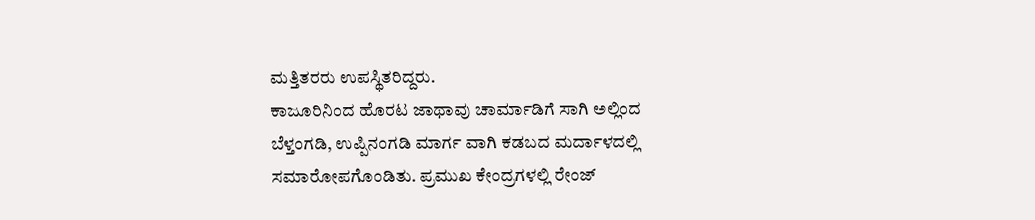ಮತ್ತಿತರರು ಉಪಸ್ಥಿತರಿದ್ದರು.
ಕಾಜೂರಿನಿಂದ ಹೊರಟ ಜಾಥಾವು ಚಾರ್ಮಾಡಿಗೆ ಸಾಗಿ ಅಲ್ಲಿಂದ ಬೆಳ್ತಂಗಡಿ, ಉಪ್ಪಿನಂಗಡಿ ಮಾರ್ಗ ವಾಗಿ ಕಡಬದ ಮರ್ದಾಳದಲ್ಲಿ ಸಮಾರೋಪಗೊಂಡಿತು. ಪ್ರಮುಖ ಕೇಂದ್ರಗಳಲ್ಲಿ ರೇಂಜ್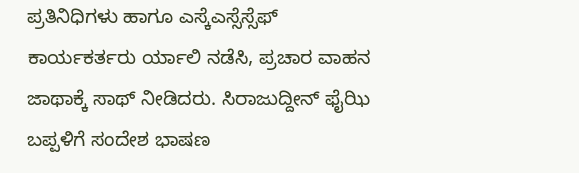ಪ್ರತಿನಿಧಿಗಳು ಹಾಗೂ ಎಸ್ಕೆಎಸ್ಸೆಸ್ಸೆಫ್ ಕಾರ್ಯಕರ್ತರು ರ್ಯಾಲಿ ನಡೆಸಿ, ಪ್ರಚಾರ ವಾಹನ ಜಾಥಾಕ್ಕೆ ಸಾಥ್ ನೀಡಿದರು. ಸಿರಾಜುದ್ದೀನ್ ಫೈಝಿ ಬಪ್ಪಳಿಗೆ ಸಂದೇಶ ಭಾಷಣ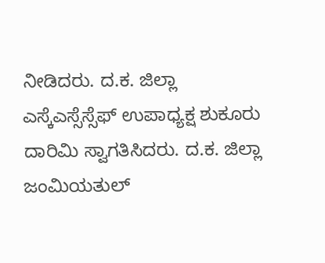ನೀಡಿದರು. ದ.ಕ. ಜಿಲ್ಲಾ ಎಸ್ಕೆಎಸ್ಸೆಸ್ಸೆಫ್ ಉಪಾಧ್ಯಕ್ಷ ಶುಕೂರು ದಾರಿಮಿ ಸ್ವಾಗತಿಸಿದರು. ದ.ಕ. ಜಿಲ್ಲಾ ಜಂಮಿಯತುಲ್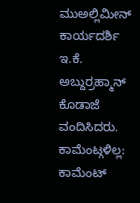ಮುಅಲ್ಲಿಮೀನ್ ಕಾರ್ಯದರ್ಶಿ ಇ.ಕೆ. ಅಬ್ದುರ್ರಹ್ಮಾನ್ ಕೊಡಾಜೆ ವಂದಿಸಿದರು.
ಕಾಮೆಂಟ್ಗಳಿಲ್ಲ:
ಕಾಮೆಂಟ್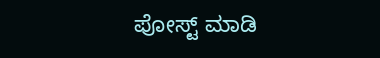ಪೋಸ್ಟ್ ಮಾಡಿ